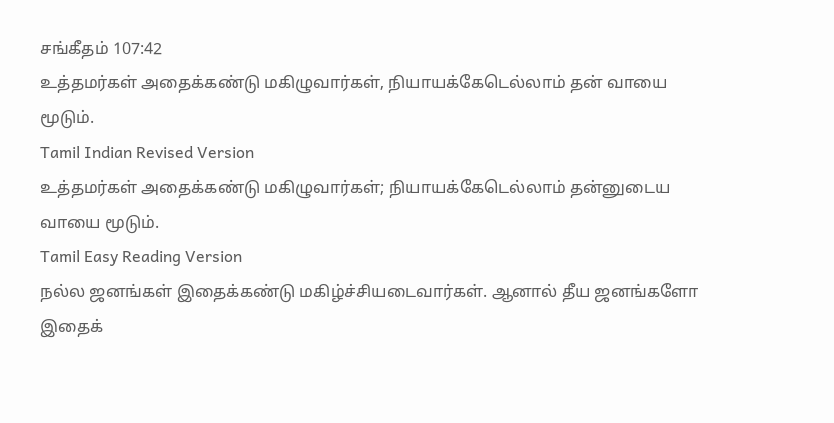சங்கீதம் 107:42
உத்தமர்கள் அதைக்கண்டு மகிழுவார்கள், நியாயக்கேடெல்லாம் தன் வாயை மூடும்.
Tamil Indian Revised Version
உத்தமர்கள் அதைக்கண்டு மகிழுவார்கள்; நியாயக்கேடெல்லாம் தன்னுடைய வாயை மூடும்.
Tamil Easy Reading Version
நல்ல ஜனங்கள் இதைக்கண்டு மகிழ்ச்சியடைவார்கள். ஆனால் தீய ஜனங்களோ இதைக்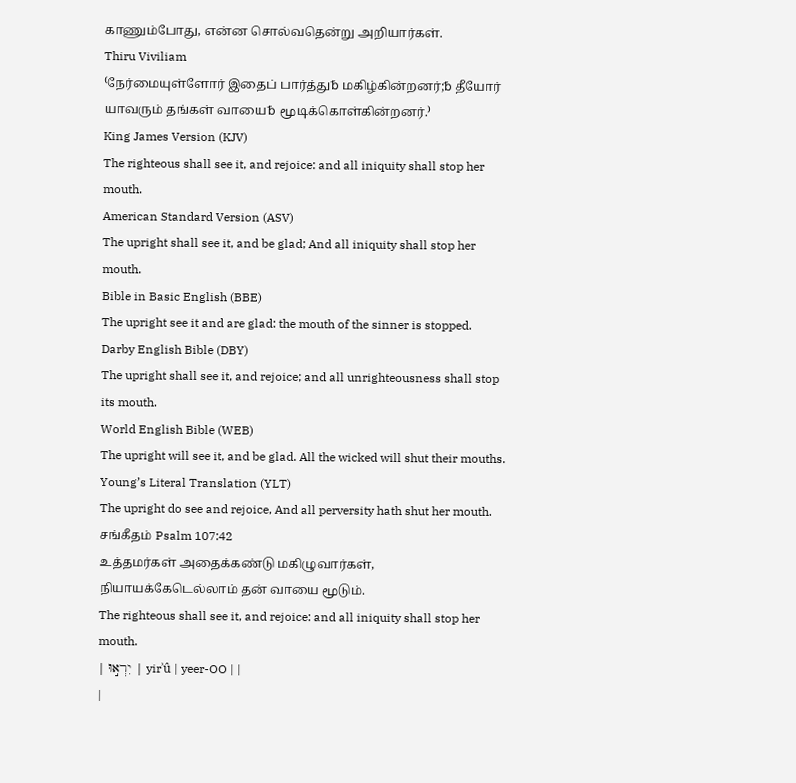காணும்போது, என்ன சொல்வதென்று அறியார்கள்.
Thiru Viviliam
⁽நேர்மையுள்ளோர் இதைப் பார்த்து␢ மகிழ்கின்றனர்;␢ தீயோர் யாவரும் தங்கள் வாயை␢ மூடிக்கொள்கின்றனர்.⁾
King James Version (KJV)
The righteous shall see it, and rejoice: and all iniquity shall stop her mouth.
American Standard Version (ASV)
The upright shall see it, and be glad; And all iniquity shall stop her mouth.
Bible in Basic English (BBE)
The upright see it and are glad: the mouth of the sinner is stopped.
Darby English Bible (DBY)
The upright shall see it, and rejoice; and all unrighteousness shall stop its mouth.
World English Bible (WEB)
The upright will see it, and be glad. All the wicked will shut their mouths.
Young’s Literal Translation (YLT)
The upright do see and rejoice, And all perversity hath shut her mouth.
சங்கீதம் Psalm 107:42
உத்தமர்கள் அதைக்கண்டு மகிழுவார்கள், நியாயக்கேடெல்லாம் தன் வாயை மூடும்.
The righteous shall see it, and rejoice: and all iniquity shall stop her mouth.
| יִרְא֣וּ | yirʾû | yeer-OO | |
|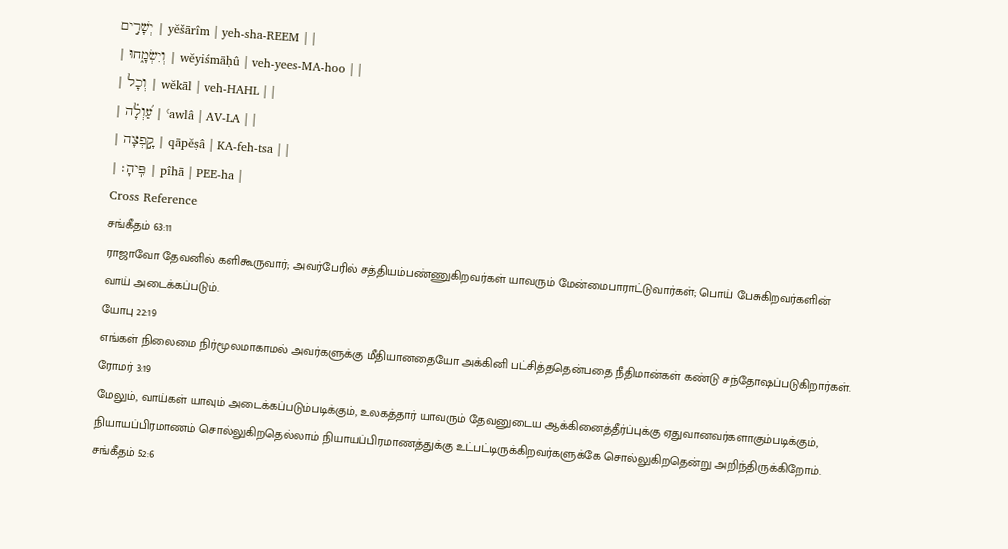יְשָׁרִ֣ים | yĕšārîm | yeh-sha-REEM | |
| וְיִשְׂמָ֑חוּ | wĕyiśmāḥû | veh-yees-MA-hoo | |
| וְכָל | wĕkāl | veh-HAHL | |
| עַ֝וְלָ֗ה | ʿawlâ | AV-LA | |
| קָ֣פְצָה | qāpĕṣâ | KA-feh-tsa | |
| פִּֽיהָ׃ | pîhā | PEE-ha |
Cross Reference
சங்கீதம் 63:11
ராஜாவோ தேவனில் களிகூருவார்; அவர்பேரில் சத்தியம்பண்ணுகிறவர்கள் யாவரும் மேன்மைபாராட்டுவார்கள்; பொய் பேசுகிறவர்களின் வாய் அடைக்கப்படும்.
யோபு 22:19
எங்கள் நிலைமை நிர்மூலமாகாமல் அவர்களுக்கு மீதியானதையோ அக்கினி பட்சித்ததென்பதை நீதிமான்கள் கண்டு சந்தோஷப்படுகிறார்கள்.
ரோமர் 3:19
மேலும், வாய்கள் யாவும் அடைக்கப்படும்படிக்கும், உலகத்தார் யாவரும் தேவனுடைய ஆக்கினைத்தீர்ப்புக்கு ஏதுவானவர்களாகும்படிக்கும், நியாயப்பிரமாணம் சொல்லுகிறதெல்லாம் நியாயப்பிரமாணத்துக்கு உட்பட்டிருக்கிறவர்களுக்கே சொல்லுகிறதென்று அறிந்திருக்கிறோம்.
சங்கீதம் 52:6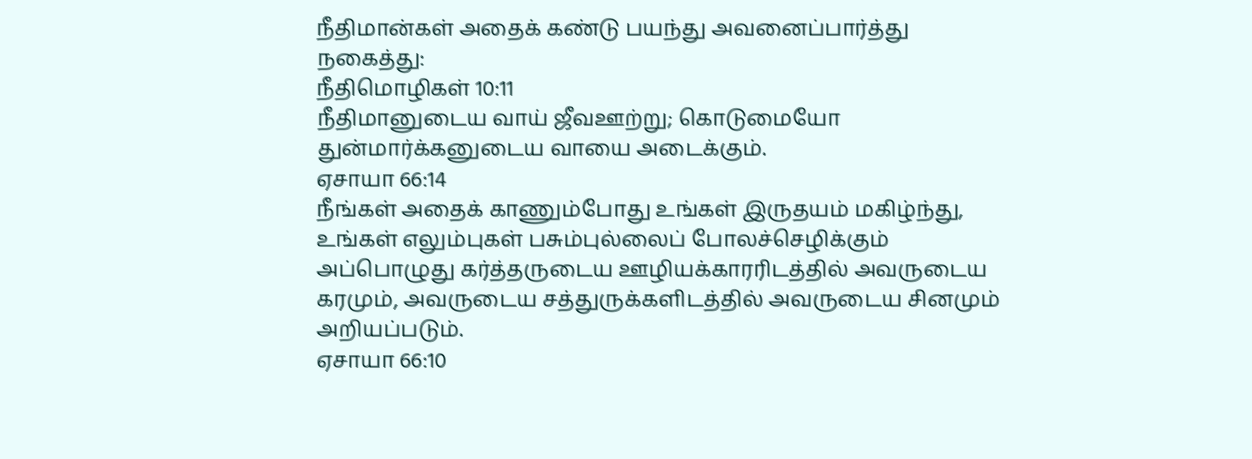நீதிமான்கள் அதைக் கண்டு பயந்து அவனைப்பார்த்து நகைத்து:
நீதிமொழிகள் 10:11
நீதிமானுடைய வாய் ஜீவஊற்று; கொடுமையோ துன்மார்க்கனுடைய வாயை அடைக்கும்.
ஏசாயா 66:14
நீங்கள் அதைக் காணும்போது உங்கள் இருதயம் மகிழ்ந்து, உங்கள் எலும்புகள் பசும்புல்லைப் போலச்செழிக்கும் அப்பொழுது கர்த்தருடைய ஊழியக்காரரிடத்தில் அவருடைய கரமும், அவருடைய சத்துருக்களிடத்தில் அவருடைய சினமும் அறியப்படும்.
ஏசாயா 66:10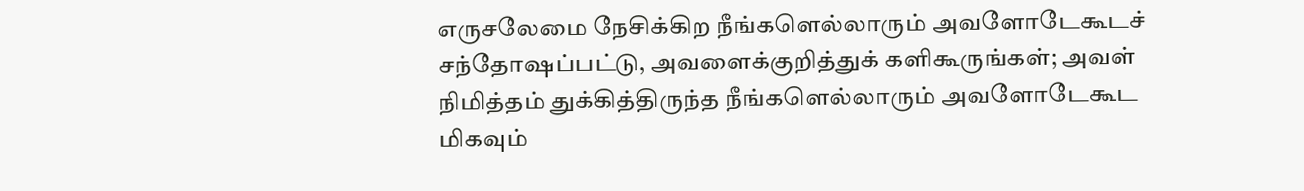எருசலேமை நேசிக்கிற நீங்களெல்லாரும் அவளோடேகூடச் சந்தோஷப்பட்டு, அவளைக்குறித்துக் களிகூருங்கள்; அவள் நிமித்தம் துக்கித்திருந்த நீங்களெல்லாரும் அவளோடேகூட மிகவும்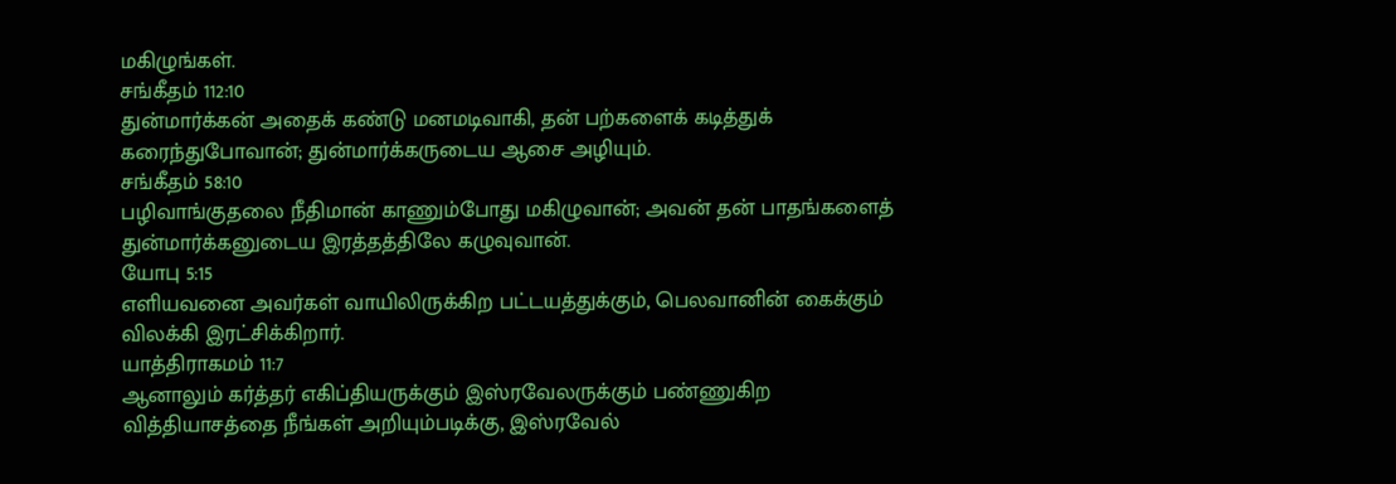மகிழுங்கள்.
சங்கீதம் 112:10
துன்மார்க்கன் அதைக் கண்டு மனமடிவாகி, தன் பற்களைக் கடித்துக் கரைந்துபோவான்; துன்மார்க்கருடைய ஆசை அழியும்.
சங்கீதம் 58:10
பழிவாங்குதலை நீதிமான் காணும்போது மகிழுவான்; அவன் தன் பாதங்களைத் துன்மார்க்கனுடைய இரத்தத்திலே கழுவுவான்.
யோபு 5:15
எளியவனை அவர்கள் வாயிலிருக்கிற பட்டயத்துக்கும், பெலவானின் கைக்கும் விலக்கி இரட்சிக்கிறார்.
யாத்திராகமம் 11:7
ஆனாலும் கர்த்தர் எகிப்தியருக்கும் இஸ்ரவேலருக்கும் பண்ணுகிற வித்தியாசத்தை நீங்கள் அறியும்படிக்கு, இஸ்ரவேல்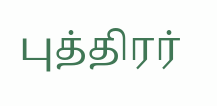புத்திரர்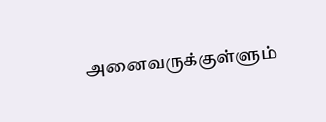அனைவருக்குள்ளும்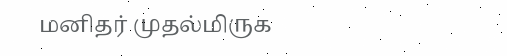மனிதர் முதல்மிருக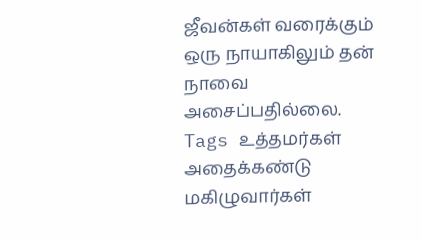ஜீவன்கள் வரைக்கும் ஒரு நாயாகிலும் தன் நாவை அசைப்பதில்லை.
Tags உத்தமர்கள் அதைக்கண்டு மகிழுவார்கள்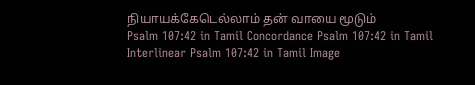நியாயக்கேடெல்லாம் தன் வாயை மூடும்
Psalm 107:42 in Tamil Concordance Psalm 107:42 in Tamil Interlinear Psalm 107:42 in Tamil Image